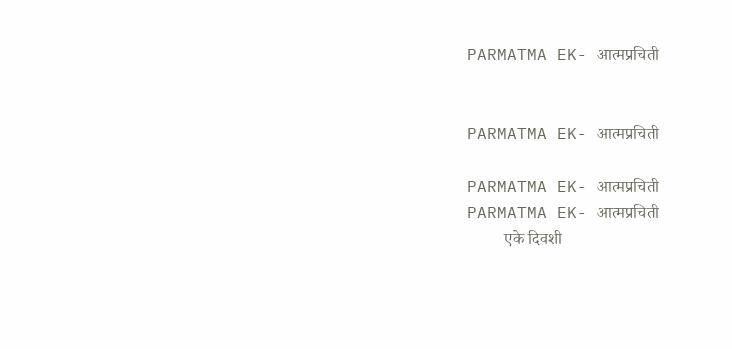PARMATMA EK- आत्मप्रचिती


PARMATMA EK- आत्मप्रचिती

PARMATMA EK- आत्मप्रचिती
PARMATMA EK- आत्मप्रचिती
         एके दिवशी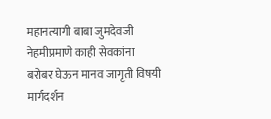महानत्यागी बाबा जुमदेवजी नेहमीप्रमाणे काही सेवकांना बरोबर घेऊन मानव जागृती विषयी मार्गदर्शन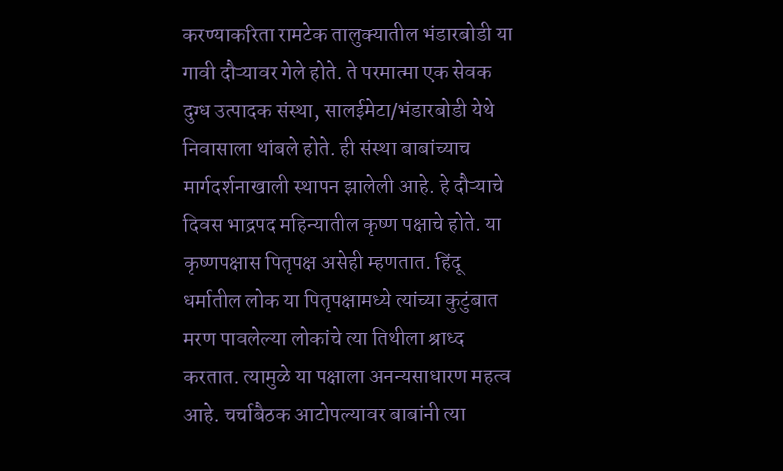करण्याकरिता रामटेक तालुक्यातील भंडारबोडी या गावी दौऱ्यावर गेले होते. ते परमात्मा एक सेवक दुग्ध उत्पादक संस्था, सालईमेटा/भंडारबोडी येथे निवासाला थांबले होते. ही संस्था बाबांच्याच मार्गदर्शनाखाली स्थापन झालेली आहे. हे दौऱ्याचे दिवस भाद्रपद महिन्यातील कृष्ण पक्षाचे होते. या कृष्णपक्षास पितृपक्ष असेही म्हणतात. हिंदू धर्मातील लोक या पितृपक्षामध्ये त्यांच्या कुटुंबात मरण पावलेल्या लोकांचे त्या तिथीला श्राध्द करतात. त्यामुळे या पक्षाला अनन्यसाधारण महत्व आहे. चर्चाबैठक आटोपल्यावर बाबांनी त्या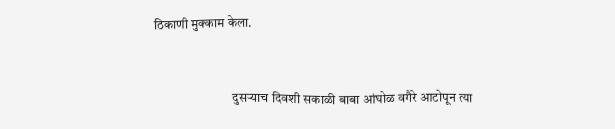ठिकाणी मुक्काम केला.


                              दुसऱ्याच दिवशी सकाळी बाबा आंघोळ वगैरे आटोपून त्या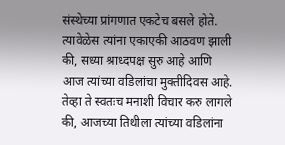संस्थेच्या प्रांगणात एकटेच बसले होते. त्यावेळेस त्यांना एकाएकी आठवण झाली की, सध्या श्राध्दपक्ष सुरु आहे आणि आज त्यांच्या वडिलांचा मुक्तीदिवस आहे. तेव्हा ते स्वतःच मनाशी विचार करु लागले की, आजच्या तिथीला त्यांच्या वडिलांना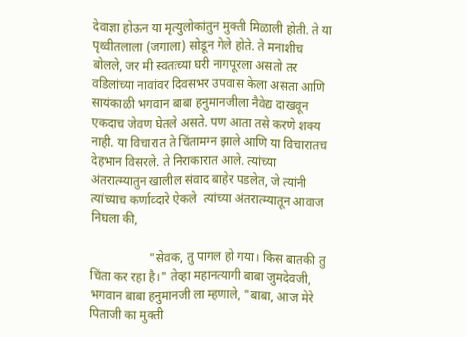देवाज्ञा होऊन या मृत्युलोकांतुन मुक्ती मिळाली होती. ते या पृथ्वीतलाला (जगाला) सोडून गेले होते. ते मनाशीच बोलले, जर मी स्वतःच्या घरी नागपूरला असतो तर वडिलांच्या नावांवर दिवसभर उपवास केला असता आणि सायंकाळी भगवान बाबा हनुमानजीला नैवेद्य दाखवून एकदाच जेवण घेतले असते. पण आता तसे करणे शक्य नाही. या विचारात ते चिंतामग्न झाले आणि या विचारातच देहभान विसरले. ते निराकारात आले. त्यांच्या अंतरात्म्यातुन खालील संवाद बाहेर पडलेत, जे त्यांनी त्यांच्याच कर्णाव्दारे ऐकले  त्यांच्या अंतरात्म्यातून आवाज निघला की,

                   "सेवक, तु पागल हो गया। किस बातकी तु चिंता कर रहा है।" तेव्हा महानत्यागी बाबा जुमदेवजी, भगवान बाबा हनुमानजी ला म्हणाले, "बाबा, आज मेरे पिताजी का मुक्ती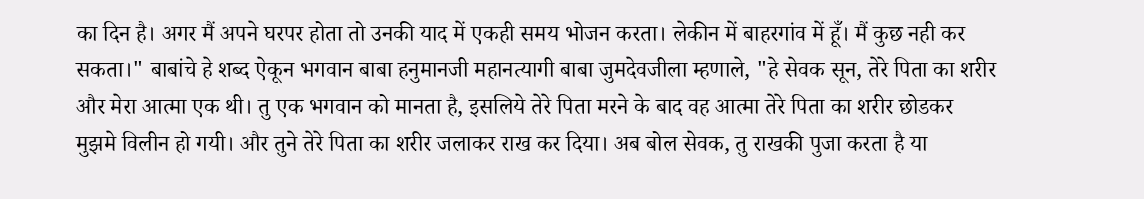का दिन है। अगर मैं अपने घरपर होता तो उनकी याद में एकही समय भोजन करता। लेकीन में बाहरगांव में हूँ। मैं कुछ नही कर सकता।" बाबांचे हे शब्द ऐकून भगवान बाबा हनुमानजी महानत्यागी बाबा जुमदेवजीला म्हणाले, "हे सेवक सून, तेरे पिता का शरीर और मेरा आत्मा एक थी। तु एक भगवान को मानता है, इसलिये तेरे पिता मरने के बाद वह आत्मा तेरे पिता का शरीर छोडकर मुझमे विलीन हो गयी। और तुने तेरे पिता का शरीर जलाकर राख कर दिया। अब बोल सेवक, तु राखकी पुजा करता है या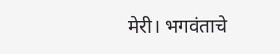मेरी। भगवंताचे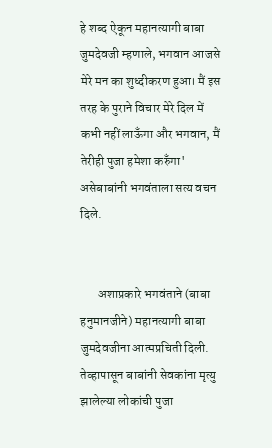हे शब्द ऐकून महानत्यागी बाबा जुमदेवजी म्हणाले, भगवान आजसे मेरे मन का शुध्दीकरण हुआ। मैं इस तरह के पुराने विचार मेरे दिल में कभी नहीं लाऊँगा और भगवान, मैं तेरीही पुजा हमेशा करुँगा' असेबाबांनी भगवंताला सत्य वचन दिले.


       अशाप्रकारे भगवंताने (बाबा हनुमानजीने) महानत्यागी बाबा जुमदेवजीना आत्मप्रचिती दिली. तेव्हापासून बाबांनी सेवकांना मृत्यु झालेल्या लोकांची पुजा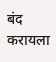बंद करायला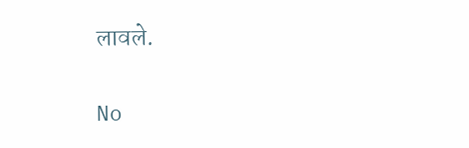लावले.

No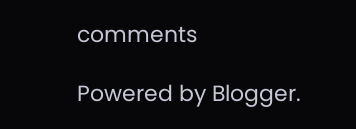comments

Powered by Blogger.